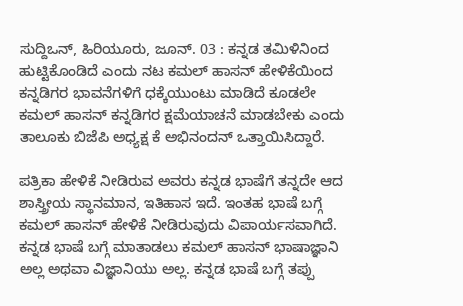ಸುದ್ದಿಒನ್, ಹಿರಿಯೂರು, ಜೂನ್. 03 : ಕನ್ನಡ ತಮಿಳಿನಿಂದ ಹುಟ್ಟಿಕೊಂಡಿದೆ ಎಂದು ನಟ ಕಮಲ್ ಹಾಸನ್ ಹೇಳಿಕೆಯಿಂದ ಕನ್ನಡಿಗರ ಭಾವನೆಗಳಿಗೆ ಧಕ್ಕೆಯುಂಟು ಮಾಡಿದೆ ಕೂಡಲೇ ಕಮಲ್ ಹಾಸನ್ ಕನ್ನಡಿಗರ ಕ್ಷಮೆಯಾಚನೆ ಮಾಡಬೇಕು ಎಂದು ತಾಲೂಕು ಬಿಜೆಪಿ ಅಧ್ಯಕ್ಷ ಕೆ ಅಭಿನಂದನ್ ಒತ್ತಾಯಿಸಿದ್ದಾರೆ.

ಪತ್ರಿಕಾ ಹೇಳಿಕೆ ನೀಡಿರುವ ಅವರು ಕನ್ನಡ ಭಾಷೆಗೆ ತನ್ನದೇ ಆದ ಶಾಸ್ತ್ರೀಯ ಸ್ಥಾನಮಾನ, ಇತಿಹಾಸ ಇದೆ. ಇಂತಹ ಭಾಷೆ ಬಗ್ಗೆ ಕಮಲ್ ಹಾಸನ್ ಹೇಳಿಕೆ ನೀಡಿರುವುದು ವಿಪಾರ್ಯಸವಾಗಿದೆ. ಕನ್ನಡ ಭಾಷೆ ಬಗ್ಗೆ ಮಾತಾಡಲು ಕಮಲ್ ಹಾಸನ್ ಭಾಷಾಜ್ಞಾನಿ ಅಲ್ಲ ಅಥವಾ ವಿಜ್ಞಾನಿಯು ಅಲ್ಲ. ಕನ್ನಡ ಭಾಷೆ ಬಗ್ಗೆ ತಪ್ಪು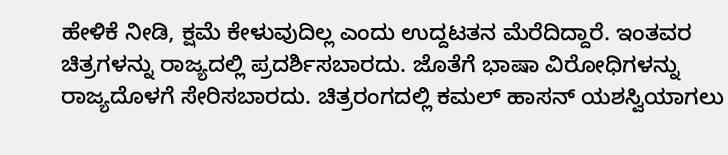ಹೇಳಿಕೆ ನೀಡಿ, ಕ್ಷಮೆ ಕೇಳುವುದಿಲ್ಲ ಎಂದು ಉದ್ದಟತನ ಮೆರೆದಿದ್ದಾರೆ. ಇಂತವರ ಚಿತ್ರಗಳನ್ನು ರಾಜ್ಯದಲ್ಲಿ ಪ್ರದರ್ಶಿಸಬಾರದು. ಜೊತೆಗೆ ಭಾಷಾ ವಿರೋಧಿಗಳನ್ನು ರಾಜ್ಯದೊಳಗೆ ಸೇರಿಸಬಾರದು. ಚಿತ್ರರಂಗದಲ್ಲಿ ಕಮಲ್ ಹಾಸನ್ ಯಶಸ್ವಿಯಾಗಲು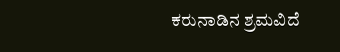ಕರುನಾಡಿನ ಶ್ರಮವಿದೆ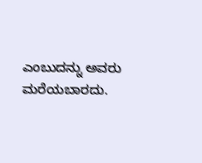ಎಂಬುದನ್ನು ಅವರು ಮರೆಯಬಾರದು.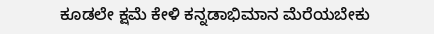ಕೂಡಲೇ ಕ್ಷಮೆ ಕೇಳಿ ಕನ್ನಡಾಭಿಮಾನ ಮೆರೆಯಬೇಕು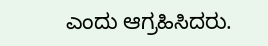ಎಂದು ಆಗ್ರಹಿಸಿದರು.